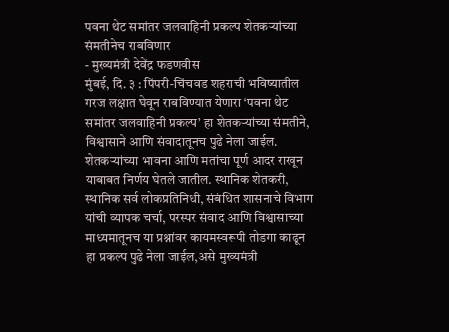पवना थेट समांतर जलवाहिनी प्रकल्प शेतकऱ्यांच्या संमतीनेच राबविणार
- मुख्यमंत्री देवेंद्र फडणवीस
मुंबई, दि. ३ : पिंपरी-चिंचवड शहराची भविष्यातील गरज लक्षात घेवून राबविण्यात येणारा ‘पवना थेट समांतर जलवाहिनी प्रकल्प’ हा शेतकऱ्यांच्या संमतीने, विश्वासाने आणि संवादातूनच पुढे नेला जाईल. शेतकऱ्यांच्या भावना आणि मतांचा पूर्ण आदर राखून याबाबत निर्णय घेतले जातील. स्थानिक शेतकरी, स्थानिक सर्व लोकप्रतिनिधी, संबंधित शासनाचे विभाग यांची व्यापक चर्चा, परस्पर संवाद आणि विश्वासाच्या माध्यमातूनच या प्रश्नांवर कायमस्वरूपी तोडगा काढून हा प्रकल्प पुढे नेला जाईल,असे मुख्यमंत्री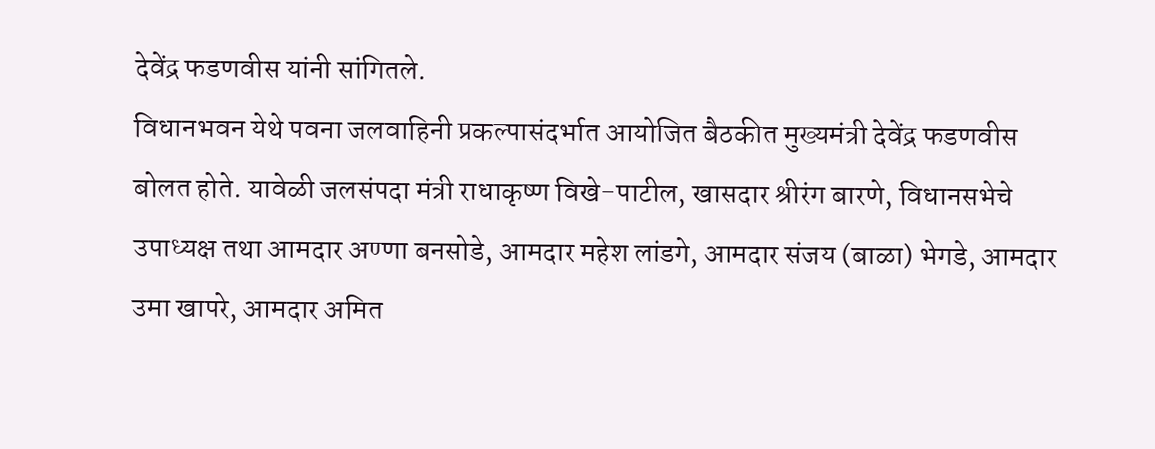देवेंद्र फडणवीस यांनी सांगितले.
विधानभवन येथे पवना जलवाहिनी प्रकल्पासंदर्भात आयोजित बैठकीत मुख्यमंत्री देवेंद्र फडणवीस बोलत होते. यावेळी जलसंपदा मंत्री राधाकृष्ण विखे-पाटील, खासदार श्रीरंग बारणे, विधानसभेचे उपाध्यक्ष तथा आमदार अण्णा बनसोडे, आमदार महेश लांडगे, आमदार संजय (बाळा) भेगडे, आमदार उमा खापरे, आमदार अमित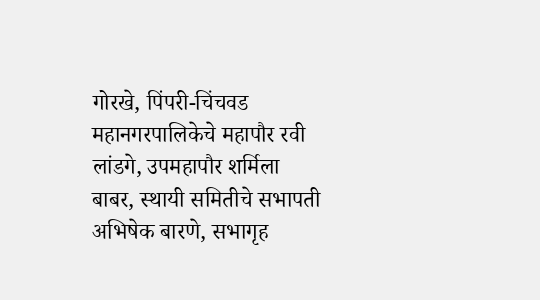गोरखे, पिंपरी-चिंचवड महानगरपालिकेचे महापौर रवी लांडगे, उपमहापौर शर्मिला बाबर, स्थायी समितीचे सभापती अभिषेक बारणे, सभागृह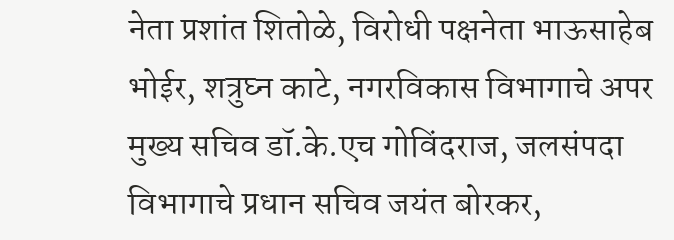नेता प्रशांत शितोळे, विरोधी पक्षनेता भाऊसाहेब भोईर, शत्रुघ्न काटे, नगरविकास विभागाचे अपर मुख्य सचिव डॉ.के.एच गोविंदराज, जलसंपदा विभागाचे प्रधान सचिव जयंत बोरकर,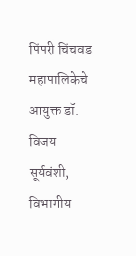पिंपरी चिंचवड महापालिकेचे आयुक्त डॉ. विजय सूर्यवंशी, विभागीय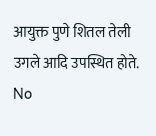आयुक्त पुणे शितल तेली उगले आदि उपस्थित होते.
No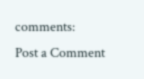comments:
Post a Comment